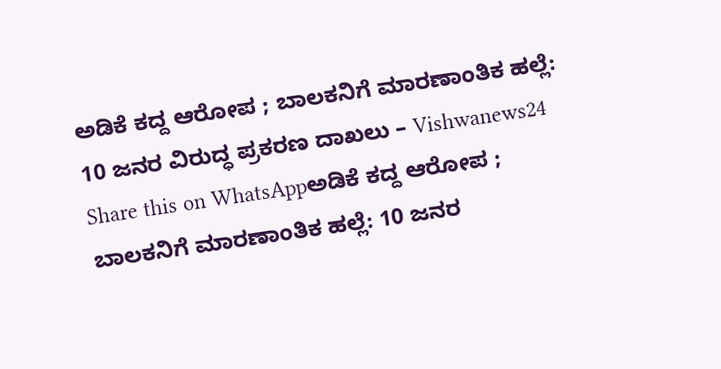ಅಡಿಕೆ ಕದ್ದ ಆರೋಪ ; ಬಾಲಕನಿಗೆ ಮಾರಣಾಂತಿಕ ಹಲ್ಲೆ: 10 ಜನರ ವಿರುದ್ಧ ಪ್ರಕರಣ ದಾಖಲು – Vishwanews24
Share this on WhatsAppಅಡಿಕೆ ಕದ್ದ ಆರೋಪ ; ಬಾಲಕನಿಗೆ ಮಾರಣಾಂತಿಕ ಹಲ್ಲೆ: 10 ಜನರ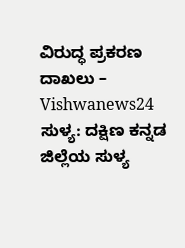ವಿರುದ್ಧ ಪ್ರಕರಣ ದಾಖಲು – Vishwanews24 ಸುಳ್ಯ: ದಕ್ಷಿಣ ಕನ್ನಡ ಜಿಲ್ಲೆಯ ಸುಳ್ಯ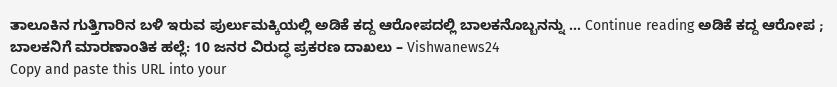ತಾಲೂಕಿನ ಗುತ್ತಿಗಾರಿನ ಬಳಿ ಇರುವ ಪುರ್ಲುಮಕ್ಕಿಯಲ್ಲಿ ಅಡಿಕೆ ಕದ್ದ ಆರೋಪದಲ್ಲಿ ಬಾಲಕನೊಬ್ಬನನ್ನು … Continue reading ಅಡಿಕೆ ಕದ್ದ ಆರೋಪ ; ಬಾಲಕನಿಗೆ ಮಾರಣಾಂತಿಕ ಹಲ್ಲೆ: 10 ಜನರ ವಿರುದ್ಧ ಪ್ರಕರಣ ದಾಖಲು – Vishwanews24
Copy and paste this URL into your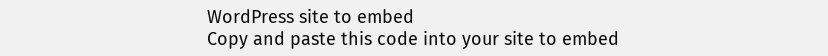WordPress site to embed
Copy and paste this code into your site to embed